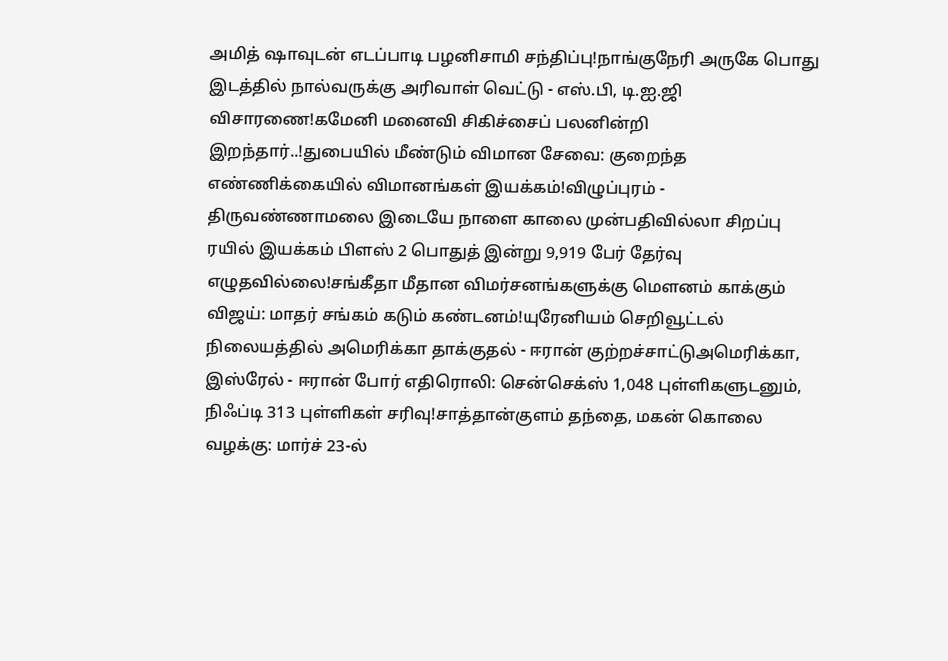அமித் ஷாவுடன் எடப்பாடி பழனிசாமி சந்திப்பு!நாங்குநேரி அருகே பொது இடத்தில் நால்வருக்கு அரிவாள் வெட்டு - எஸ்.பி, டி.ஐ.ஜி விசாரணை!கமேனி மனைவி சிகிச்சைப் பலனின்றி இறந்தார்..!துபையில் மீண்டும் விமான சேவை: குறைந்த எண்ணிக்கையில் விமானங்கள் இயக்கம்!விழுப்புரம் - திருவண்ணாமலை இடையே நாளை காலை முன்பதிவில்லா சிறப்பு ரயில் இயக்கம் பிளஸ் 2 பொதுத் இன்று 9,919 பேர் தேர்வு எழுதவில்லை!சங்கீதா மீதான விமர்சனங்களுக்கு மௌனம் காக்கும் விஜய்: மாதர் சங்கம் கடும் கண்டனம்!யுரேனியம் செறிவூட்டல் நிலையத்தில் அமெரிக்கா தாக்குதல் - ஈரான் குற்றச்சாட்டுஅமெரிக்கா, இஸ்ரேல் - ஈரான் போர் எதிரொலி: சென்செக்ஸ் 1,048 புள்ளிகளுடனும், நிஃப்டி 313 புள்ளிகள் சரிவு!சாத்தான்குளம் தந்தை, மகன் கொலை வழக்கு: மார்ச் 23-ல்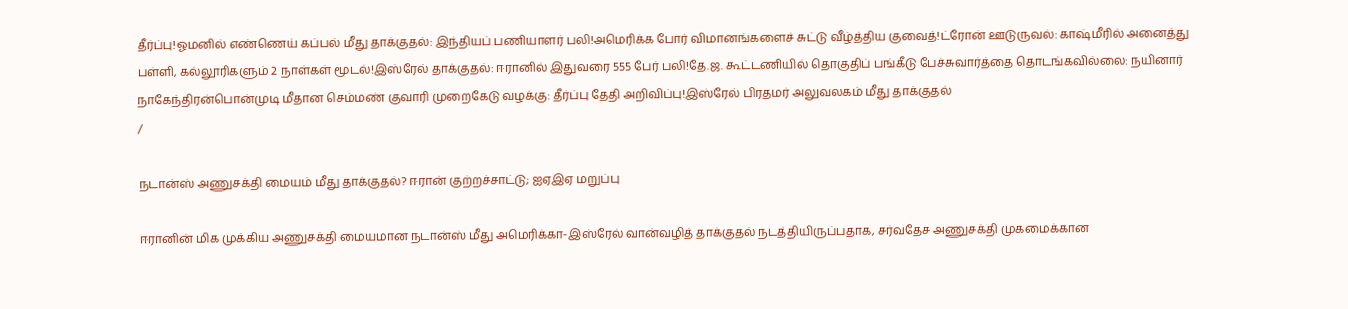தீர்ப்பு!ஓமனில் எண்ணெய் கப்பல் மீது தாக்குதல்: இந்தியப் பணியாளர் பலி!அமெரிக்க போர் விமானங்களைச் சுட்டு வீழ்த்திய குவைத்!ட்ரோன் ஊடுருவல்: காஷ்மீரில் அனைத்து பள்ளி, கல்லூரிகளும் 2 நாள்கள் மூடல்!இஸ்ரேல் தாக்குதல்: ஈரானில் இதுவரை 555 பேர் பலி!தே.ஜ. கூட்டணியில் தொகுதிப் பங்கீடு பேச்சுவார்த்தை தொடங்கவில்லை: நயினார் நாகேந்திரன்பொன்முடி மீதான செம்மண் குவாரி முறைகேடு வழக்கு: தீர்ப்பு தேதி அறிவிப்பு!இஸ்ரேல் பிரதமர் அலுவலகம் மீது தாக்குதல்
/

நடான்ஸ் அணுசக்தி மையம் மீது தாக்குதல்? ஈரான் குற்றச்சாட்டு; ஐஏஇஏ மறுப்பு

ஈரானின் மிக முக்கிய அணுசக்தி மையமான நடான்ஸ் மீது அமெரிக்கா-இஸ்ரேல் வான்வழித் தாக்குதல் நடத்தியிருப்பதாக, சர்வதேச அணுசக்தி முகமைக்கான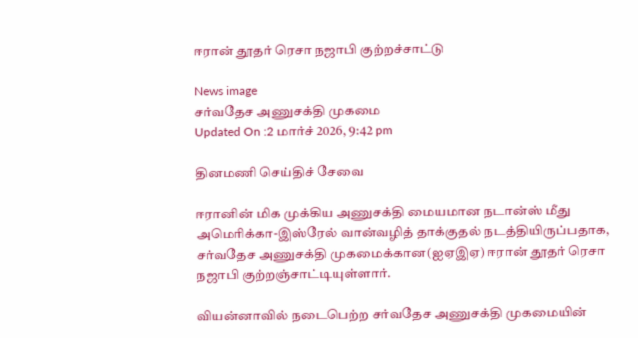ஈரான் தூதர் ரெசா நஜாபி குற்றச்சாட்டு

News image
சர்வதேச அணுசக்தி முகமை
Updated On :2 மார்ச் 2026, 9:42 pm

தினமணி செய்திச் சேவை

ஈரானின் மிக முக்கிய அணுசக்தி மையமான நடான்ஸ் மீது அமெரிக்கா-இஸ்ரேல் வான்வழித் தாக்குதல் நடத்தியிருப்பதாக, சர்வதேச அணுசக்தி முகமைக்கான(ஐஏஇஏ) ஈரான் தூதர் ரெசா நஜாபி குற்றஞ்சாட்டியுள்ளார்.

வியன்னாவில் நடைபெற்ற சர்வதேச அணுசக்தி முகமையின்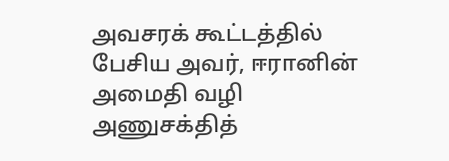அவசரக் கூட்டத்தில் பேசிய அவர், ஈரானின் அமைதி வழி அணுசக்தித்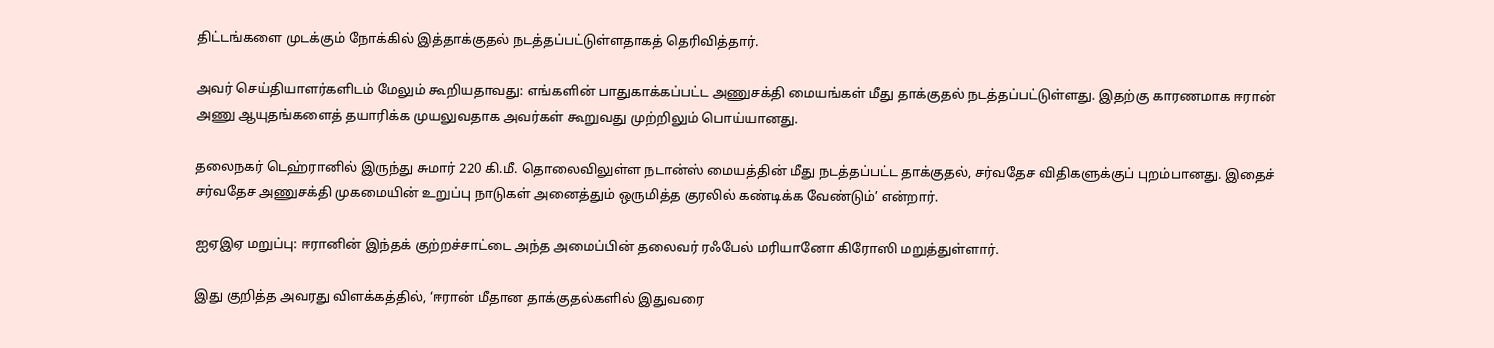திட்டங்களை முடக்கும் நோக்கில் இத்தாக்குதல் நடத்தப்பட்டுள்ளதாகத் தெரிவித்தார்.

அவர் செய்தியாளர்களிடம் மேலும் கூறியதாவது: எங்களின் பாதுகாக்கப்பட்ட அணுசக்தி மையங்கள் மீது தாக்குதல் நடத்தப்பட்டுள்ளது. இதற்கு காரணமாக ஈரான் அணு ஆயுதங்களைத் தயாரிக்க முயலுவதாக அவர்கள் கூறுவது முற்றிலும் பொய்யானது.

தலைநகர் டெஹ்ரானில் இருந்து சுமார் 220 கி.மீ. தொலைவிலுள்ள நடான்ஸ் மையத்தின் மீது நடத்தப்பட்ட தாக்குதல், சர்வதேச விதிகளுக்குப் புறம்பானது. இதைச் சர்வதேச அணுசக்தி முகமையின் உறுப்பு நாடுகள் அனைத்தும் ஒருமித்த குரலில் கண்டிக்க வேண்டும்’ என்றார்.

ஐஏஇஏ மறுப்பு: ஈரானின் இந்தக் குற்றச்சாட்டை அந்த அமைப்பின் தலைவர் ரஃபேல் மரியானோ கிரோஸி மறுத்துள்ளார்.

இது குறித்த அவரது விளக்கத்தில், ‘ஈரான் மீதான தாக்குதல்களில் இதுவரை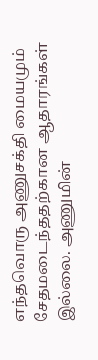எந்தவொரு அணுசக்தி மையமும் சேதமடைந்ததற்கான ஆதாரங்கள் இல்லை. அணுமின்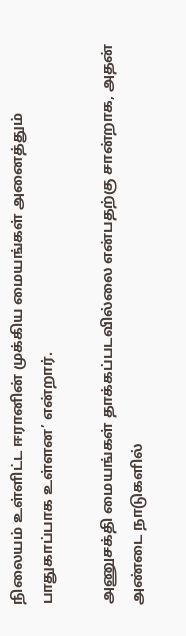நிலையம் உள்ளிட்ட ஈரானின் முக்கிய மையங்கள் அனைத்தும் பாதுகாப்பாக உள்ளன’ என்றார்.

அணுசக்தி மையங்கள் தாக்கப்படவில்லை என்பதற்கு சான்றாக, அதன் அண்டை நாடுகளில்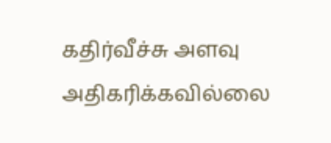கதிர்வீச்சு அளவு அதிகரிக்கவில்லை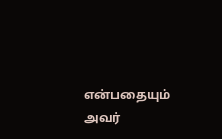என்பதையும் அவர்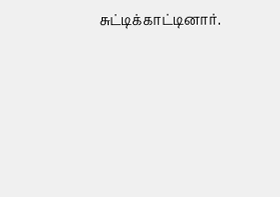சுட்டிக்காட்டினார்.